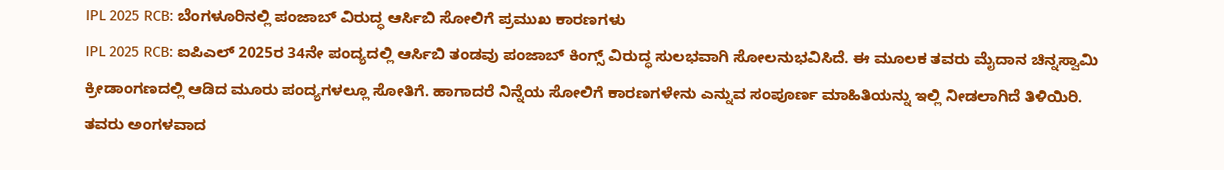IPL 2025 RCB: ಬೆಂಗಳೂರಿನಲ್ಲಿ ಪಂಜಾಬ್ ವಿರುದ್ಧ ಆರ್ಸಿಬಿ ಸೋಲಿಗೆ ಪ್ರಮುಖ ಕಾರಣಗಳು
IPL 2025 RCB: ಐಪಿಎಲ್ 2025ರ 34ನೇ ಪಂದ್ಯದಲ್ಲಿ ಆರ್ಸಿಬಿ ತಂಡವು ಪಂಜಾಬ್ ಕಿಂಗ್ಸ್ ವಿರುದ್ಧ ಸುಲಭವಾಗಿ ಸೋಲನುಭವಿಸಿದೆ. ಈ ಮೂಲಕ ತವರು ಮೈದಾನ ಚಿನ್ನಸ್ವಾಮಿ ಕ್ರೀಡಾಂಗಣದಲ್ಲಿ ಆಡಿದ ಮೂರು ಪಂದ್ಯಗಳಲ್ಲೂ ಸೋತಿಗೆ. ಹಾಗಾದರೆ ನಿನ್ನೆಯ ಸೋಲಿಗೆ ಕಾರಣಗಳೇನು ಎನ್ನುವ ಸಂಪೂರ್ಣ ಮಾಹಿತಿಯನ್ನು ಇಲ್ಲಿ ನೀಡಲಾಗಿದೆ ತಿಳಿಯಿರಿ.
ತವರು ಅಂಗಳವಾದ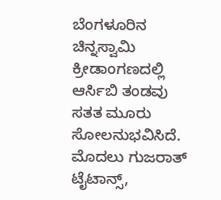ಬೆಂಗಳೂರಿನ ಚಿನ್ನಸ್ವಾಮಿ ಕ್ರೀಡಾಂಗಣದಲ್ಲಿ ಆರ್ಸಿಬಿ ತಂಡವು ಸತತ ಮೂರು ಸೋಲನುಭವಿಸಿದೆ. ಮೊದಲು ಗುಜರಾತ್ ಟೈಟಾನ್ಸ್,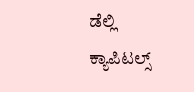ಡೆಲ್ಲಿ ಕ್ಯಾಪಿಟಲ್ಸ್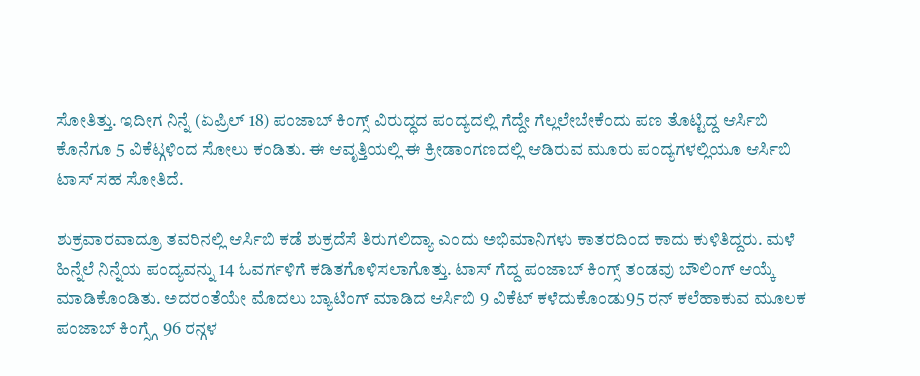ಸೋತಿತ್ತು. ಇದೀಗ ನಿನ್ನೆ (ಏಪ್ರಿಲ್ 18) ಪಂಜಾಬ್ ಕಿಂಗ್ಸ್ ವಿರುದ್ಧದ ಪಂದ್ಯದಲ್ಲಿ ಗೆದ್ದೇ ಗೆಲ್ಲಲೇಬೇಕೆಂದು ಪಣ ತೊಟ್ಟಿದ್ದ ಆರ್ಸಿಬಿ ಕೊನೆಗೂ 5 ವಿಕೆಟ್ಗಳಿಂದ ಸೋಲು ಕಂಡಿತು. ಈ ಆವೃತ್ತಿಯಲ್ಲಿ ಈ ಕ್ರೀಡಾಂಗಣದಲ್ಲಿ ಆಡಿರುವ ಮೂರು ಪಂದ್ಯಗಳಲ್ಲಿಯೂ ಆರ್ಸಿಬಿ ಟಾಸ್ ಸಹ ಸೋತಿದೆ.

ಶುಕ್ರವಾರವಾದ್ರೂ ತವರಿನಲ್ಲಿ ಆರ್ಸಿಬಿ ಕಡೆ ಶುಕ್ರದೆಸೆ ತಿರುಗಲಿದ್ಯಾ ಎಂದು ಅಭಿಮಾನಿಗಳು ಕಾತರದಿಂದ ಕಾದು ಕುಳಿತಿದ್ದರು. ಮಳೆ ಹಿನ್ನೆಲೆ ನಿನ್ನೆಯ ಪಂದ್ಯವನ್ನು 14 ಓವರ್ಗಳಿಗೆ ಕಡಿತಗೊಳಿಸಲಾಗೊತ್ತು. ಟಾಸ್ ಗೆದ್ದ ಪಂಜಾಬ್ ಕಿಂಗ್ಸ್ ತಂಡವು ಬೌಲಿಂಗ್ ಆಯ್ಕೆ ಮಾಡಿಕೊಂಡಿತು. ಅದರಂತೆಯೇ ಮೊದಲು ಬ್ಯಾಟಿಂಗ್ ಮಾಡಿದ ಆರ್ಸಿಬಿ 9 ವಿಕೆಟ್ ಕಳೆದುಕೊಂಡು95 ರನ್ ಕಲೆಹಾಕುವ ಮೂಲಕ ಪಂಜಾಬ್ ಕಿಂಗ್ಸ್ಗೆ 96 ರನ್ಗಳ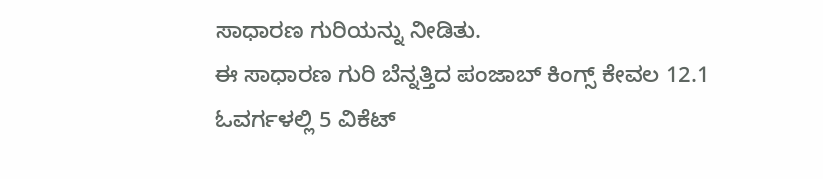ಸಾಧಾರಣ ಗುರಿಯನ್ನು ನೀಡಿತು.
ಈ ಸಾಧಾರಣ ಗುರಿ ಬೆನ್ನತ್ತಿದ ಪಂಜಾಬ್ ಕಿಂಗ್ಸ್ ಕೇವಲ 12.1 ಓವರ್ಗಳಲ್ಲಿ 5 ವಿಕೆಟ್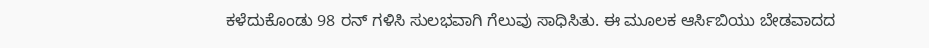ಕಳೆದುಕೊಂಡು 98 ರನ್ ಗಳಿಸಿ ಸುಲಭವಾಗಿ ಗೆಲುವು ಸಾಧಿಸಿತು. ಈ ಮೂಲಕ ಆರ್ಸಿಬಿಯು ಬೇಡವಾದದ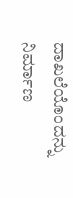ದಾಖಲೆಯೊಂದನ್ನು ನಿರ್ಮಾಣ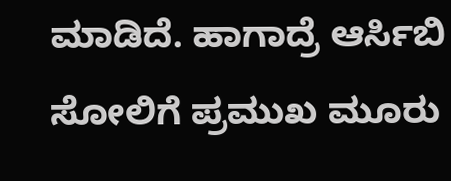ಮಾಡಿದೆ. ಹಾಗಾದ್ರೆ ಆರ್ಸಿಬಿ ಸೋಲಿಗೆ ಪ್ರಮುಖ ಮೂರು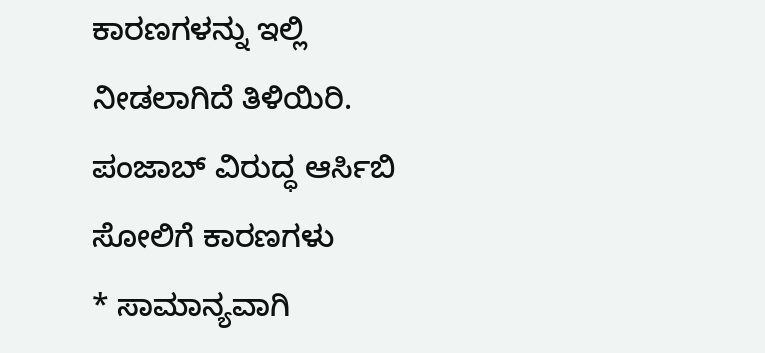ಕಾರಣಗಳನ್ನು ಇಲ್ಲಿ ನೀಡಲಾಗಿದೆ ತಿಳಿಯಿರಿ.
ಪಂಜಾಬ್ ವಿರುದ್ಧ ಆರ್ಸಿಬಿ ಸೋಲಿಗೆ ಕಾರಣಗಳು
* ಸಾಮಾನ್ಯವಾಗಿ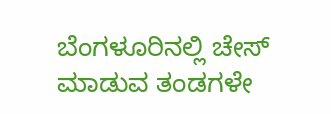ಬೆಂಗಳೂರಿನಲ್ಲಿ ಚೇಸ್ ಮಾಡುವ ತಂಡಗಳೇ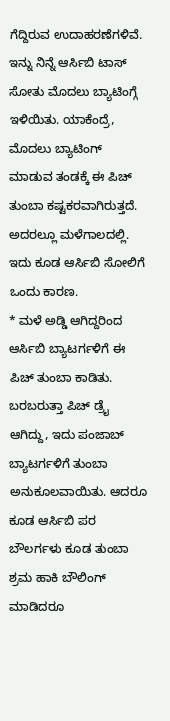ಗೆದ್ದಿರುವ ಉದಾಹರಣೆಗಳಿವೆ. ಇನ್ನು ನಿನ್ನೆ ಆರ್ಸಿಬಿ ಟಾಸ್ ಸೋತು ಮೊದಲು ಬ್ಯಾಟಿಂಗ್ಗೆ ಇಳಿಯಿತು. ಯಾಕೆಂದ್ರೆ, ಮೊದಲು ಬ್ಯಾಟಿಂಗ್ ಮಾಡುವ ತಂಡಕ್ಕೆ ಈ ಪಿಚ್ ತುಂಬಾ ಕಷ್ಟಕರವಾಗಿರುತ್ತದೆ. ಅದರಲ್ಲೂ ಮಳೆಗಾಲದಲ್ಲಿ. ಇದು ಕೂಡ ಆರ್ಸಿಬಿ ಸೋಲಿಗೆ ಒಂದು ಕಾರಣ.
* ಮಳೆ ಅಡ್ಡಿ ಆಗಿದ್ದರಿಂದ ಆರ್ಸಿಬಿ ಬ್ಯಾಟರ್ಗಳಿಗೆ ಈ ಪಿಚ್ ತುಂಬಾ ಕಾಡಿತು. ಬರಬರುತ್ತಾ ಪಿಚ್ ಡ್ರೈ ಆಗಿದ್ದು, ಇದು ಪಂಜಾಬ್ ಬ್ಯಾಟರ್ಗಳಿಗೆ ತುಂಬಾ ಅನುಕೂಲವಾಯಿತು. ಆದರೂ ಕೂಡ ಆರ್ಸಿಬಿ ಪರ ಬೌಲರ್ಗಳು ಕೂಡ ತುಂಬಾ ಶ್ರಮ ಹಾಕಿ ಬೌಲಿಂಗ್ ಮಾಡಿದರೂ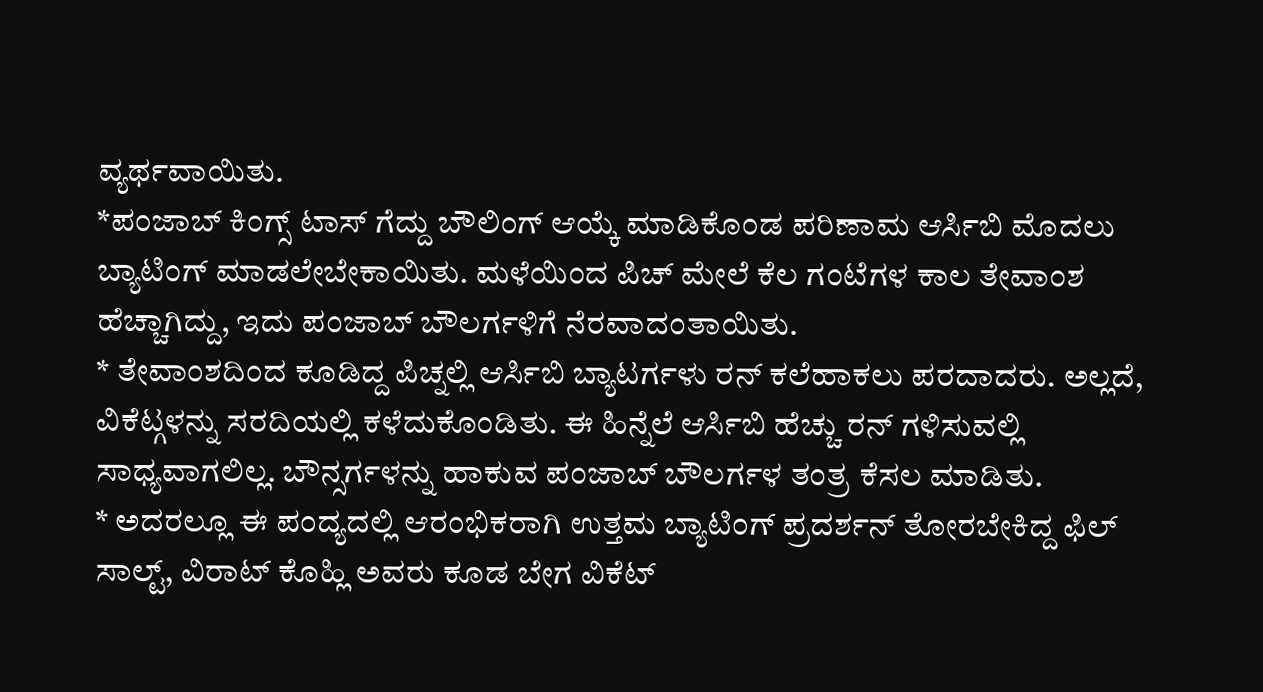ವ್ಯರ್ಥವಾಯಿತು.
*ಪಂಜಾಬ್ ಕಿಂಗ್ಸ್ ಟಾಸ್ ಗೆದ್ದು ಬೌಲಿಂಗ್ ಆಯ್ಕೆ ಮಾಡಿಕೊಂಡ ಪರಿಣಾಮ ಆರ್ಸಿಬಿ ಮೊದಲು ಬ್ಯಾಟಿಂಗ್ ಮಾಡಲೇಬೇಕಾಯಿತು. ಮಳೆಯಿಂದ ಪಿಚ್ ಮೇಲೆ ಕೆಲ ಗಂಟೆಗಳ ಕಾಲ ತೇವಾಂಶ ಹೆಚ್ಚಾಗಿದ್ದು, ಇದು ಪಂಜಾಬ್ ಬೌಲರ್ಗಳಿಗೆ ನೆರವಾದಂತಾಯಿತು.
* ತೇವಾಂಶದಿಂದ ಕೂಡಿದ್ದ ಪಿಚ್ನಲ್ಲಿ ಆರ್ಸಿಬಿ ಬ್ಯಾಟರ್ಗಳು ರನ್ ಕಲೆಹಾಕಲು ಪರದಾದರು. ಅಲ್ಲದೆ, ವಿಕೆಟ್ಗಳನ್ನು ಸರದಿಯಲ್ಲಿ ಕಳೆದುಕೊಂಡಿತು. ಈ ಹಿನ್ನೆಲೆ ಆರ್ಸಿಬಿ ಹೆಚ್ಚು ರನ್ ಗಳಿಸುವಲ್ಲಿ ಸಾಧ್ಯವಾಗಲಿಲ್ಲ. ಬೌನ್ಸರ್ಗಳನ್ನು ಹಾಕುವ ಪಂಜಾಬ್ ಬೌಲರ್ಗಳ ತಂತ್ರ ಕೆಸಲ ಮಾಡಿತು.
* ಅದರಲ್ಲೂ ಈ ಪಂದ್ಯದಲ್ಲಿ ಆರಂಭಿಕರಾಗಿ ಉತ್ತಮ ಬ್ಯಾಟಿಂಗ್ ಪ್ರದರ್ಶನ್ ತೋರಬೇಕಿದ್ದ ಫಿಲ್ ಸಾಲ್ಟ್, ವಿರಾಟ್ ಕೊಹ್ಲಿ ಅವರು ಕೂಡ ಬೇಗ ವಿಕೆಟ್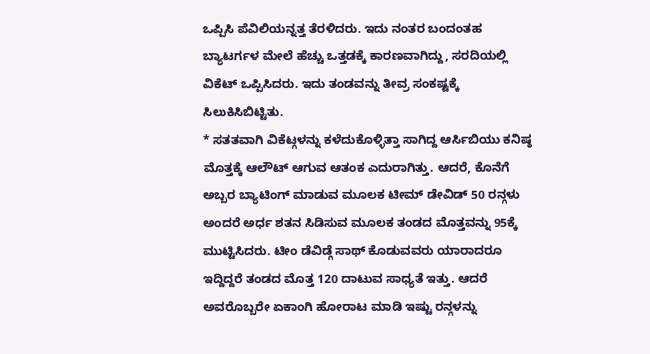ಒಪ್ಪಿಸಿ ಪೆವಿಲಿಯನ್ನತ್ತ ತೆರಳಿದರು. ಇದು ನಂತರ ಬಂದಂತಹ ಬ್ಯಾಟರ್ಗಳ ಮೇಲೆ ಹೆಚ್ಚು ಒತ್ತಡಕ್ಕೆ ಕಾರಣವಾಗಿದ್ದು, ಸರದಿಯಲ್ಲಿ ವಿಕೆಟ್ ಒಪ್ಪಿಸಿದರು. ಇದು ತಂಡವನ್ನು ತೀವ್ರ ಸಂಕಷ್ಟಕ್ಕೆ ಸಿಲುಕಿಸಿಬಿಟ್ಟಿತು.
* ಸತತವಾಗಿ ವಿಕೆಟ್ಗಳನ್ನು ಕಳೆದುಕೊಳ್ಳಿತ್ತಾ ಸಾಗಿದ್ದ ಆರ್ಸಿಬಿಯು ಕನಿಷ್ಠ ಮೊತ್ತಕ್ಕೆ ಆಲೌಟ್ ಆಗುವ ಆತಂಕ ಎದುರಾಗಿತ್ತು. ಆದರೆ, ಕೊನೆಗೆ ಅಬ್ಬರ ಬ್ಯಾಟಿಂಗ್ ಮಾಡುವ ಮೂಲಕ ಟೀಮ್ ಡೇವಿಡ್ 50 ರನ್ಗಳು ಅಂದರೆ ಅರ್ಧ ಶತನ ಸಿಡಿಸುವ ಮೂಲಕ ತಂಡದ ಮೊತ್ತವನ್ನು 95ಕ್ಕೆ ಮುಟ್ಟಿಸಿದರು. ಟೀಂ ಡೆವಿಡ್ಗೆ ಸಾಥ್ ಕೊಡುವವರು ಯಾರಾದರೂ ಇದ್ದಿದ್ದರೆ ತಂಡದ ಮೊತ್ತ 120 ದಾಟುವ ಸಾಧ್ಯತೆ ಇತ್ತು. ಆದರೆ ಅವರೊಬ್ಬರೇ ಏಕಾಂಗಿ ಹೋರಾಟ ಮಾಡಿ ಇಷ್ಟು ರನ್ಗಳನ್ನು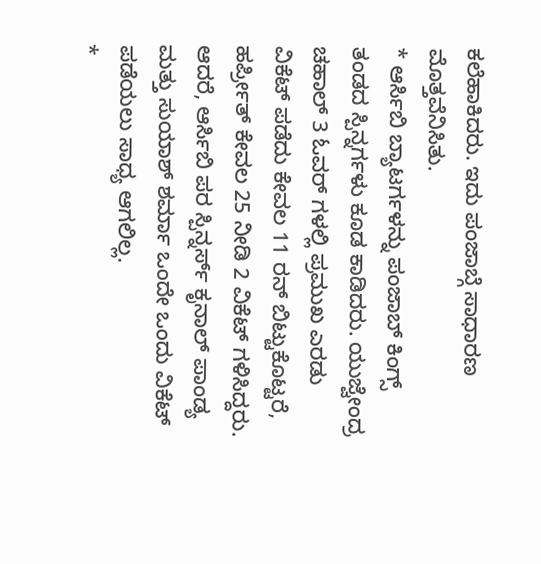ಕಲೆಹಾಕಿದರು. ಇದು ಪಂಜಾಬ್ಗೆ ಸಾಧಾರಣ ಮೊತ್ತವೆನಿಸಿತು.
* ಆರ್ಸಿಬಿ ಬ್ಯಾಟರ್ಗಳನ್ನು ಪಂಜಾಬ್ ಕಿಂಗ್ಸ್ ತಂಡದ ಸ್ಪಿನ್ನರ್ಗಳು ಕೂಡ ಕಾಡಿದರು. ಯುಜ್ವೇಂದ್ರ ಚಹಾಲ್ 3 ಓವರ್ ಗಳಲ್ಲಿ ಪ್ರಮುಖ ಎರಡು ವಿಕೆಟ್ ಪಡೆದು ಕೇವಲ 11 ರನ್ ಬಿಟ್ಟುಕೊಟ್ಟರೆ, ಹರ್ಪ್ರೀತ್ ಕೇವಲ 25 ನೀಡಿ 2 ವಿಕೆಟ್ ಗಳಿಸಿದ್ದರು. ಆದರೆ, ಆರ್ಸಿಬಿ ಪರ ಸ್ಪಿನ್ನರ್ಸ್ ಕೃನಾಲ್ ಪಾಂಡ್ಯ ಮತ್ತು ಸುಯಾಶ್ ಶರ್ಮಾ ಒಂದೇ ಒಂದು ವಿಕೆಟ್ ಪಡೆಯಲು ಸಾಧ್ಯ ಆಗಲಿಲ್ಲ.
*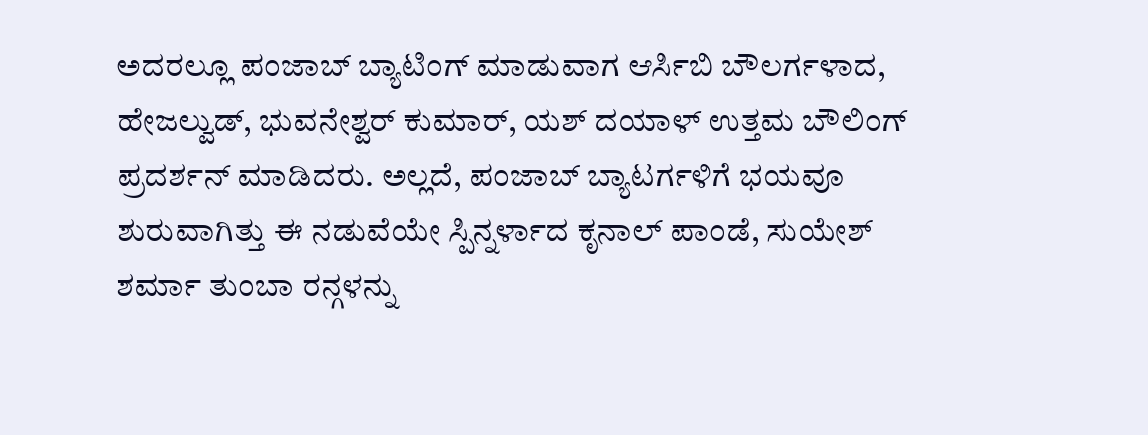ಅದರಲ್ಲೂ ಪಂಜಾಬ್ ಬ್ಯಾಟಿಂಗ್ ಮಾಡುವಾಗ ಆರ್ಸಿಬಿ ಬೌಲರ್ಗಳಾದ, ಹೇಜಲ್ವುಡ್, ಭುವನೇಶ್ವರ್ ಕುಮಾರ್, ಯಶ್ ದಯಾಳ್ ಉತ್ತಮ ಬೌಲಿಂಗ್ ಪ್ರದರ್ಶನ್ ಮಾಡಿದರು. ಅಲ್ಲದೆ, ಪಂಜಾಬ್ ಬ್ಯಾಟರ್ಗಳಿಗೆ ಭಯವೂ ಶುರುವಾಗಿತ್ತು ಈ ನಡುವೆಯೇ ಸ್ಪಿನ್ನರ್ಳಾದ ಕೃನಾಲ್ ಪಾಂಡೆ, ಸುಯೇಶ್ ಶರ್ಮಾ ತುಂಬಾ ರನ್ಗಳನ್ನು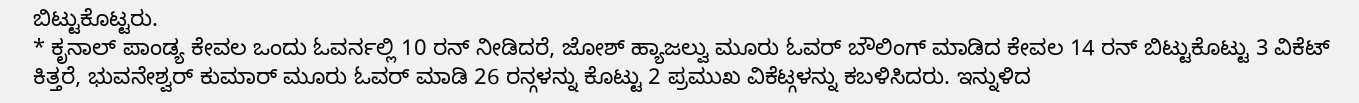ಬಿಟ್ಟುಕೊಟ್ಟರು.
* ಕೃನಾಲ್ ಪಾಂಡ್ಯ ಕೇವಲ ಒಂದು ಓವರ್ನಲ್ಲಿ 10 ರನ್ ನೀಡಿದರೆ, ಜೋಶ್ ಹ್ಯಾಜಲ್ವು ಮೂರು ಓವರ್ ಬೌಲಿಂಗ್ ಮಾಡಿದ ಕೇವಲ 14 ರನ್ ಬಿಟ್ಟುಕೊಟ್ಟು 3 ವಿಕೆಟ್ ಕಿತ್ತರೆ, ಭುವನೇಶ್ವರ್ ಕುಮಾರ್ ಮೂರು ಓವರ್ ಮಾಡಿ 26 ರನ್ಗಳನ್ನು ಕೊಟ್ಟು 2 ಪ್ರಮುಖ ವಿಕೆಟ್ಗಳನ್ನು ಕಬಳಿಸಿದರು. ಇನ್ನುಳಿದ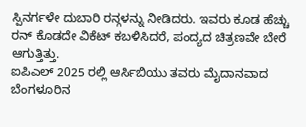ಸ್ಪಿನರ್ಗಳೇ ದುಬಾರಿ ರನ್ಗಳನ್ನು ನೀಡಿದರು. ಇವರು ಕೂಡ ಹೆಚ್ಚು ರನ್ ಕೊಡದೇ ವಿಕೆಟ್ ಕಬಳಿಸಿದರೆ, ಪಂದ್ಯದ ಚಿತ್ರಣವೇ ಬೇರೆ ಆಗುತ್ತಿತ್ತು.
ಐಪಿಎಲ್ 2025 ರಲ್ಲಿ ಆರ್ಸಿಬಿಯು ತವರು ಮೈದಾನವಾದ ಬೆಂಗಳೂರಿನ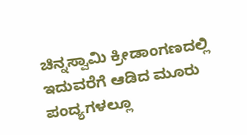ಚಿನ್ನಸ್ವಾಮಿ ಕ್ರೀಡಾಂಗಣದಲ್ಲಿ ಇದುವರೆಗೆ ಆಡಿದ ಮೂರು ಪಂದ್ಯಗಳಲ್ಲೂ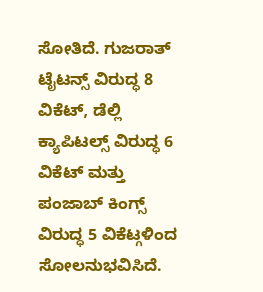ಸೋತಿದೆ. ಗುಜರಾತ್ ಟೈಟನ್ಸ್ ವಿರುದ್ಧ 8 ವಿಕೆಟ್, ಡೆಲ್ಲಿ ಕ್ಯಾಪಿಟಲ್ಸ್ ವಿರುದ್ಧ 6 ವಿಕೆಟ್ ಮತ್ತು ಪಂಜಾಬ್ ಕಿಂಗ್ಸ್ ವಿರುದ್ಧ 5 ವಿಕೆಟ್ಗಳಿಂದ ಸೋಲನುಭವಿಸಿದೆ.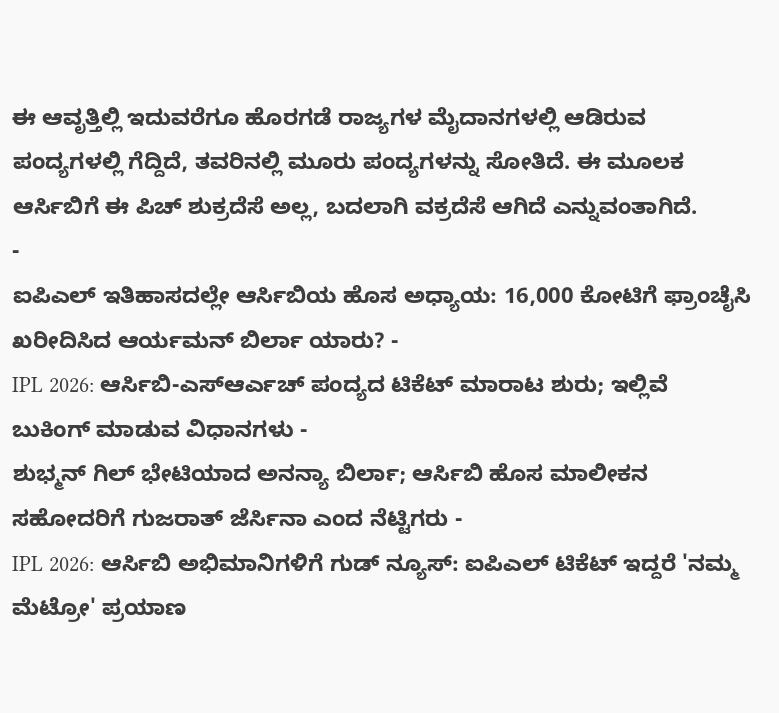ಈ ಆವೃತ್ತಿಲ್ಲಿ ಇದುವರೆಗೂ ಹೊರಗಡೆ ರಾಜ್ಯಗಳ ಮೈದಾನಗಳಲ್ಲಿ ಆಡಿರುವ ಪಂದ್ಯಗಳಲ್ಲಿ ಗೆದ್ದಿದೆ, ತವರಿನಲ್ಲಿ ಮೂರು ಪಂದ್ಯಗಳನ್ನು ಸೋತಿದೆ. ಈ ಮೂಲಕ ಆರ್ಸಿಬಿಗೆ ಈ ಪಿಚ್ ಶುಕ್ರದೆಸೆ ಅಲ್ಲ, ಬದಲಾಗಿ ವಕ್ರದೆಸೆ ಆಗಿದೆ ಎನ್ನುವಂತಾಗಿದೆ.
-
ಐಪಿಎಲ್ ಇತಿಹಾಸದಲ್ಲೇ ಆರ್ಸಿಬಿಯ ಹೊಸ ಅಧ್ಯಾಯ: 16,000 ಕೋಟಿಗೆ ಫ್ರಾಂಚೈಸಿ ಖರೀದಿಸಿದ ಆರ್ಯಮನ್ ಬಿರ್ಲಾ ಯಾರು? -
IPL 2026: ಆರ್ಸಿಬಿ-ಎಸ್ಆರ್ಎಚ್ ಪಂದ್ಯದ ಟಿಕೆಟ್ ಮಾರಾಟ ಶುರು; ಇಲ್ಲಿವೆ ಬುಕಿಂಗ್ ಮಾಡುವ ವಿಧಾನಗಳು -
ಶುಭ್ಮನ್ ಗಿಲ್ ಭೇಟಿಯಾದ ಅನನ್ಯಾ ಬಿರ್ಲಾ; ಆರ್ಸಿಬಿ ಹೊಸ ಮಾಲೀಕನ ಸಹೋದರಿಗೆ ಗುಜರಾತ್ ಜೆರ್ಸಿನಾ ಎಂದ ನೆಟ್ಟಿಗರು -
IPL 2026: ಆರ್ಸಿಬಿ ಅಭಿಮಾನಿಗಳಿಗೆ ಗುಡ್ ನ್ಯೂಸ್: ಐಪಿಎಲ್ ಟಿಕೆಟ್ ಇದ್ದರೆ 'ನಮ್ಮ ಮೆಟ್ರೋ' ಪ್ರಯಾಣ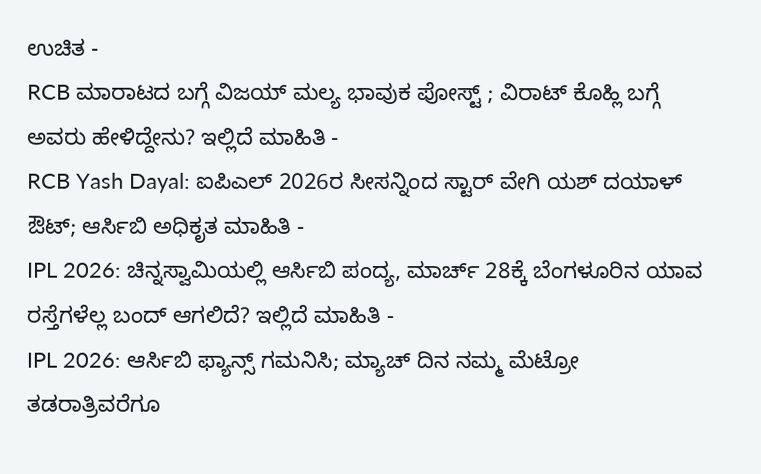ಉಚಿತ -
RCB ಮಾರಾಟದ ಬಗ್ಗೆ ವಿಜಯ್ ಮಲ್ಯ ಭಾವುಕ ಪೋಸ್ಟ್ ; ವಿರಾಟ್ ಕೊಹ್ಲಿ ಬಗ್ಗೆ ಅವರು ಹೇಳಿದ್ದೇನು? ಇಲ್ಲಿದೆ ಮಾಹಿತಿ -
RCB Yash Dayal: ಐಪಿಎಲ್ 2026ರ ಸೀಸನ್ನಿಂದ ಸ್ಟಾರ್ ವೇಗಿ ಯಶ್ ದಯಾಳ್ ಔಟ್; ಆರ್ಸಿಬಿ ಅಧಿಕೃತ ಮಾಹಿತಿ -
IPL 2026: ಚಿನ್ನಸ್ವಾಮಿಯಲ್ಲಿ ಆರ್ಸಿಬಿ ಪಂದ್ಯ, ಮಾರ್ಚ್ 28ಕ್ಕೆ ಬೆಂಗಳೂರಿನ ಯಾವ ರಸ್ತೆಗಳೆಲ್ಲ ಬಂದ್ ಆಗಲಿದೆ? ಇಲ್ಲಿದೆ ಮಾಹಿತಿ -
IPL 2026: ಆರ್ಸಿಬಿ ಫ್ಯಾನ್ಸ್ ಗಮನಿಸಿ; ಮ್ಯಾಚ್ ದಿನ ನಮ್ಮ ಮೆಟ್ರೋ ತಡರಾತ್ರಿವರೆಗೂ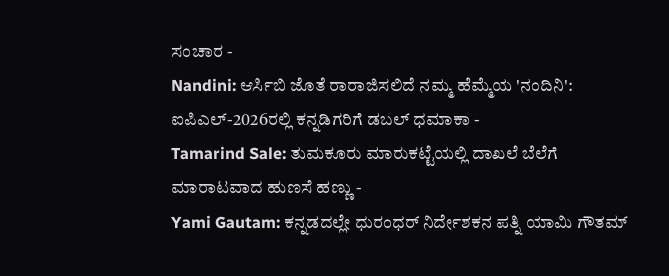ಸಂಚಾರ -
Nandini: ಆರ್ಸಿಬಿ ಜೊತೆ ರಾರಾಜಿಸಲಿದೆ ನಮ್ಮ ಹೆಮ್ಮೆಯ 'ನಂದಿನಿ': ಐಪಿಎಲ್-2026ರಲ್ಲಿ ಕನ್ನಡಿಗರಿಗೆ ಡಬಲ್ ಧಮಾಕಾ -
Tamarind Sale: ತುಮಕೂರು ಮಾರುಕಟ್ಟೆಯಲ್ಲಿ ದಾಖಲೆ ಬೆಲೆಗೆ ಮಾರಾಟವಾದ ಹುಣಸೆ ಹಣ್ಣು -
Yami Gautam: ಕನ್ನಡದಲ್ಲೇ ಧುರಂಧರ್ ನಿರ್ದೇಶಕನ ಪತ್ನಿ ಯಾಮಿ ಗೌತಮ್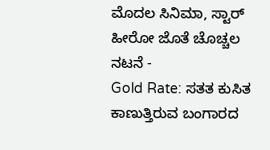ಮೊದಲ ಸಿನಿಮಾ, ಸ್ಟಾರ್ ಹೀರೋ ಜೊತೆ ಚೊಚ್ಚಲ ನಟನೆ -
Gold Rate: ಸತತ ಕುಸಿತ ಕಾಣುತ್ತಿರುವ ಬಂಗಾರದ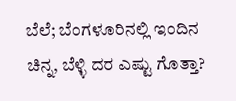ಬೆಲೆ; ಬೆಂಗಳೂರಿನಲ್ಲಿ ಇಂದಿನ ಚಿನ್ನ, ಬೆಳ್ಳಿ ದರ ಎಷ್ಟು ಗೊತ್ತಾ?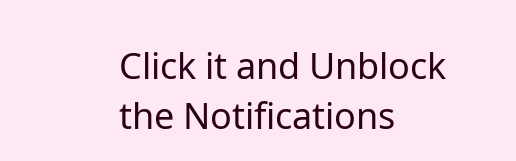Click it and Unblock the Notifications